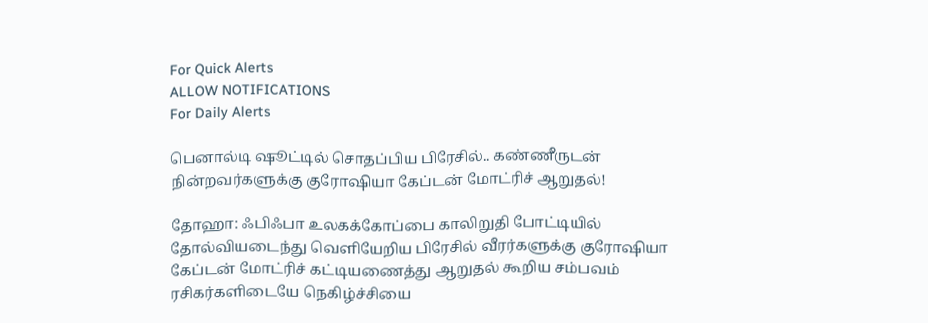For Quick Alerts
ALLOW NOTIFICATIONS
For Daily Alerts

பெனால்டி ஷூட்டில் சொதப்பிய பிரேசில்.. கண்ணீருடன் நின்றவர்களுக்கு குரோஷியா கேப்டன் மோட்ரிச் ஆறுதல்!

தோஹா: ஃபிஃபா உலகக்கோப்பை காலிறுதி போட்டியில் தோல்வியடைந்து வெளியேறிய பிரேசில் வீரர்களுக்கு குரோஷியா கேப்டன் மோட்ரிச் கட்டியணைத்து ஆறுதல் கூறிய சம்பவம் ரசிகர்களிடையே நெகிழ்ச்சியை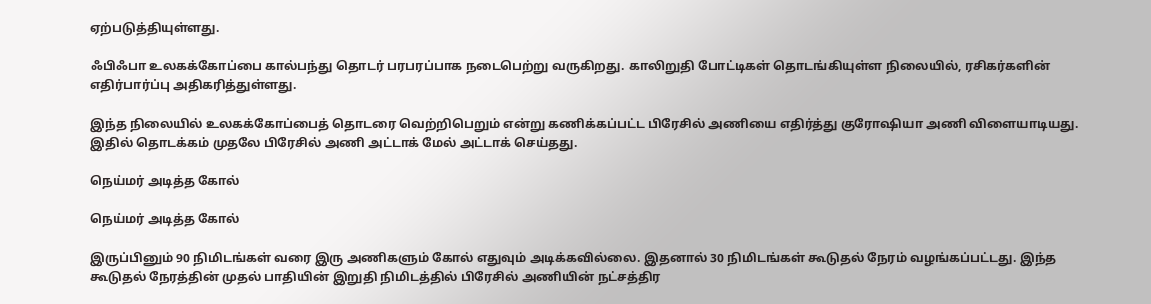ஏற்படுத்தியுள்ளது.

ஃபிஃபா உலகக்கோப்பை கால்பந்து தொடர் பரபரப்பாக நடைபெற்று வருகிறது. காலிறுதி போட்டிகள் தொடங்கியுள்ள நிலையில், ரசிகர்களின் எதிர்பார்ப்பு அதிகரித்துள்ளது.

இந்த நிலையில் உலகக்கோப்பைத் தொடரை வெற்றிபெறும் என்று கணிக்கப்பட்ட பிரேசில் அணியை எதிர்த்து குரோஷியா அணி விளையாடியது. இதில் தொடக்கம் முதலே பிரேசில் அணி அட்டாக் மேல் அட்டாக் செய்தது.

நெய்மர் அடித்த கோல்

நெய்மர் அடித்த கோல்

இருப்பினும் 90 நிமிடங்கள் வரை இரு அணிகளும் கோல் எதுவும் அடிக்கவில்லை. இதனால் 30 நிமிடங்கள் கூடுதல் நேரம் வழங்கப்பட்டது. இந்த கூடுதல் நேரத்தின் முதல் பாதியின் இறுதி நிமிடத்தில் பிரேசில் அணியின் நட்சத்திர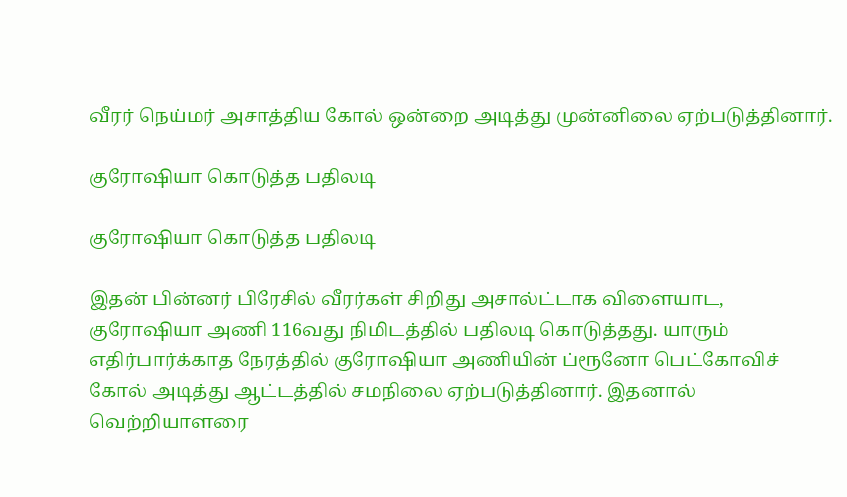வீரர் நெய்மர் அசாத்திய கோல் ஒன்றை அடித்து முன்னிலை ஏற்படுத்தினார்.

குரோஷியா கொடுத்த பதிலடி

குரோஷியா கொடுத்த பதிலடி

இதன் பின்னர் பிரேசில் வீரர்கள் சிறிது அசால்ட்டாக விளையாட, குரோஷியா அணி 116வது நிமிடத்தில் பதிலடி கொடுத்தது. யாரும் எதிர்பார்க்காத நேரத்தில் குரோஷியா அணியின் ப்ரூனோ பெட்கோவிச் கோல் அடித்து ஆட்டத்தில் சமநிலை ஏற்படுத்தினார். இதனால் வெற்றியாளரை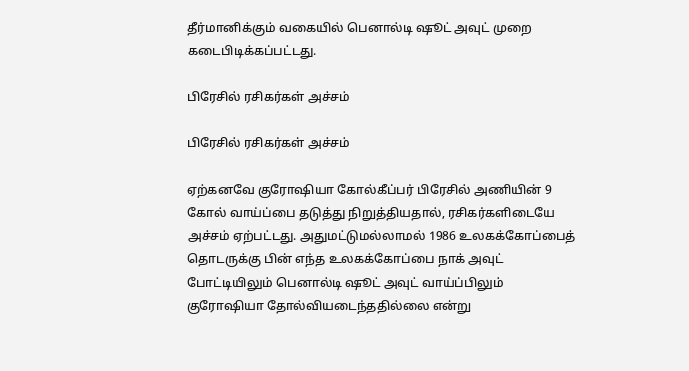தீர்மானிக்கும் வகையில் பெனால்டி ஷூட் அவுட் முறை கடைபிடிக்கப்பட்டது.

பிரேசில் ரசிகர்கள் அச்சம்

பிரேசில் ரசிகர்கள் அச்சம்

ஏற்கனவே குரோஷியா கோல்கீப்பர் பிரேசில் அணியின் 9 கோல் வாய்ப்பை தடுத்து நிறுத்தியதால், ரசிகர்களிடையே அச்சம் ஏற்பட்டது. அதுமட்டுமல்லாமல் 1986 உலகக்கோப்பைத் தொடருக்கு பின் எந்த உலகக்கோப்பை நாக் அவுட் போட்டியிலும் பெனால்டி ஷூட் அவுட் வாய்ப்பிலும் குரோஷியா தோல்வியடைந்ததில்லை என்று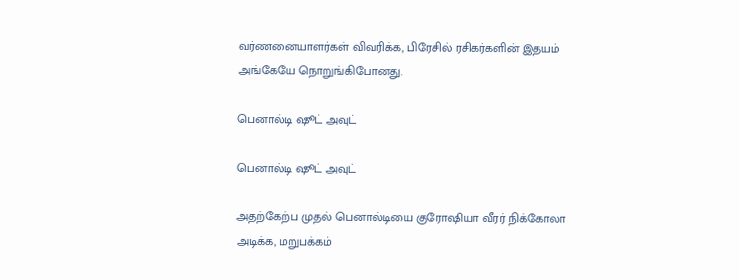வர்ணனையாளர்கள் விவரிக்க, பிரேசில் ரசிகர்களின் இதயம் அங்கேயே நொறுங்கிபோனது.

பெனால்டி ஷூட் அவுட்

பெனால்டி ஷூட் அவுட்

அதற்கேற்ப முதல் பெனால்டியை குரோஷியா வீரர் நிக்கோலா அடிக்க, மறுபக்கம்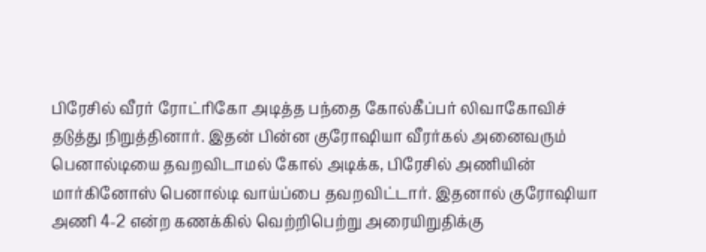பிரேசில் வீரர் ரோட்ரிகோ அடித்த பந்தை கோல்கீப்பர் லிவாகோவிச் தடுத்து நிறுத்தினார். இதன் பின்ன குரோஷியா வீரர்கல் அனைவரும் பெனால்டியை தவறவிடாமல் கோல் அடிக்க, பிரேசில் அணியின் மார்கினோஸ் பெனால்டி வாய்ப்பை தவறவிட்டார். இதனால் குரோஷியா அணி 4-2 என்ற கணக்கில் வெற்றிபெற்று அரையிறுதிக்கு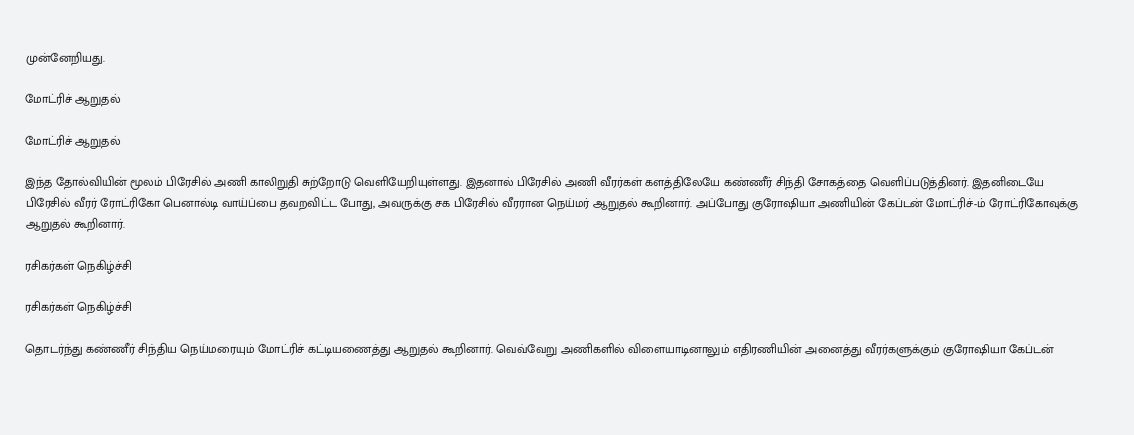முன்னேறியது.

மோட்ரிச் ஆறுதல்

மோட்ரிச் ஆறுதல்

இந்த தோல்வியின் மூலம் பிரேசில் அணி காலிறுதி சுற்றோடு வெளியேறியுள்ளது. இதனால் பிரேசில் அணி வீரர்கள் களத்திலேயே கண்ணீர் சிந்தி சோகத்தை வெளிப்படுத்தினர். இதனிடையே பிரேசில் வீரர் ரோட்ரிகோ பெனால்டி வாய்ப்பை தவறவிட்ட போது, அவருக்கு சக பிரேசில் வீரரான நெய்மர் ஆறுதல் கூறினார். அப்போது குரோஷியா அணியின் கேப்டன் மோட்ரிச்-ம் ரோட்ரிகோவுக்கு ஆறுதல் கூறினார்.

ரசிகர்கள் நெகிழ்ச்சி

ரசிகர்கள் நெகிழ்ச்சி

தொடர்ந்து கண்ணீர் சிந்திய நெய்மரையும் மோட்ரிச் கட்டியணைத்து ஆறுதல் கூறினார். வெவ்வேறு அணிகளில் விளையாடினாலும் எதிரணியின் அனைத்து வீரர்களுக்கும் குரோஷியா கேப்டன்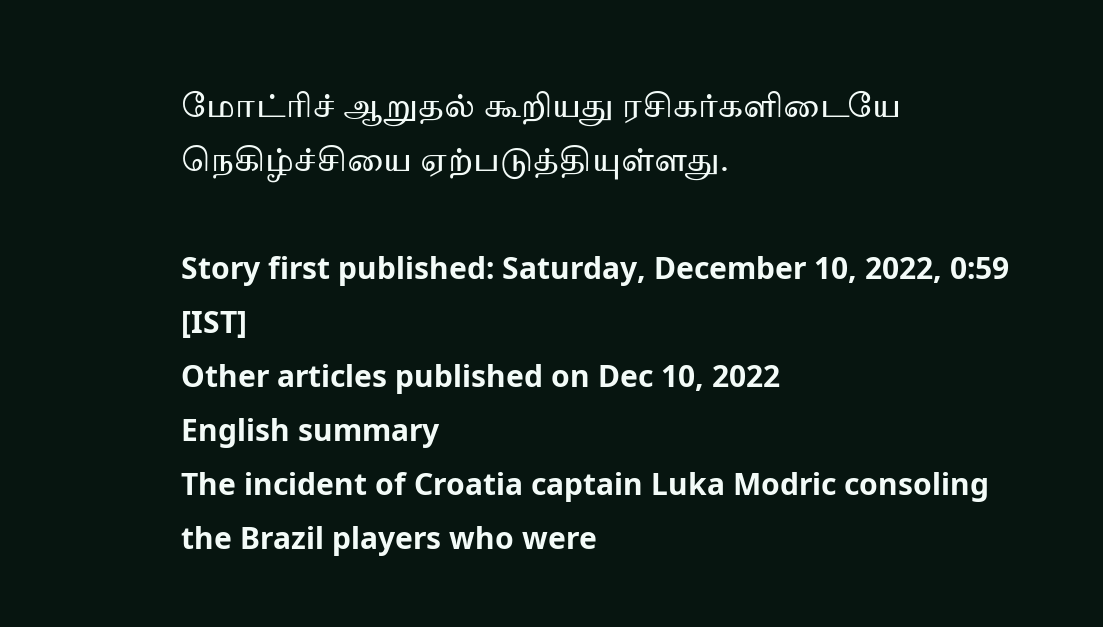மோட்ரிச் ஆறுதல் கூறியது ரசிகர்களிடையே நெகிழ்ச்சியை ஏற்படுத்தியுள்ளது.

Story first published: Saturday, December 10, 2022, 0:59 [IST]
Other articles published on Dec 10, 2022
English summary
The incident of Croatia captain Luka Modric consoling the Brazil players who were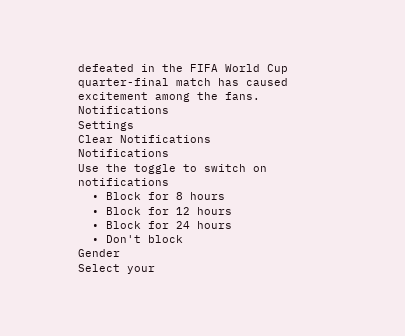defeated in the FIFA World Cup quarter-final match has caused excitement among the fans.
Notifications
Settings
Clear Notifications
Notifications
Use the toggle to switch on notifications
  • Block for 8 hours
  • Block for 12 hours
  • Block for 24 hours
  • Don't block
Gender
Select your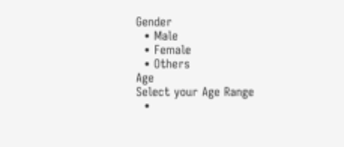Gender
  • Male
  • Female
  • Others
Age
Select your Age Range
  •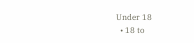Under 18
  • 18 to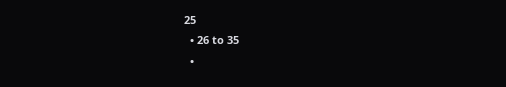25
  • 26 to 35
  •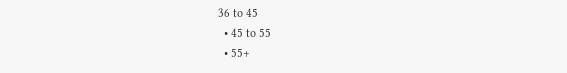36 to 45
  • 45 to 55
  • 55+